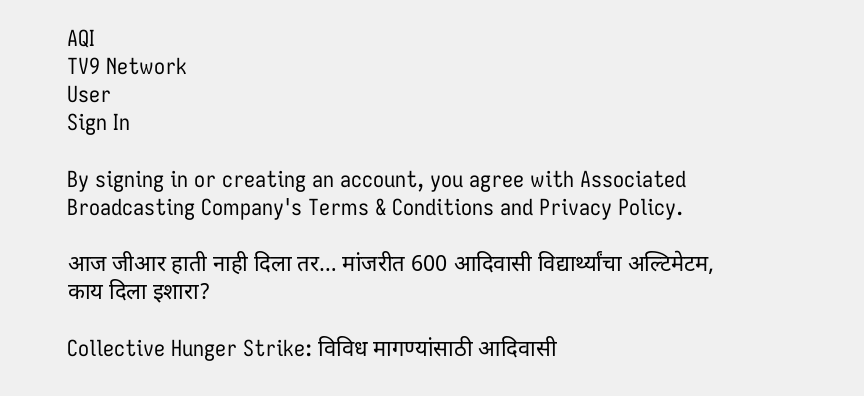AQI
TV9 Network
User
Sign In

By signing in or creating an account, you agree with Associated Broadcasting Company's Terms & Conditions and Privacy Policy.

आज जीआर हाती नाही दिला तर… मांजरीत 600 आदिवासी विद्यार्थ्यांचा अल्टिमेटम, काय दिला इशारा?

Collective Hunger Strike: विविध मागण्यांसाठी आदिवासी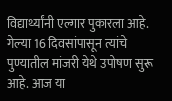विद्यार्थ्यांनी एल्गार पुकारला आहे. गेल्या 16 दिवसांपासून त्यांचे पुण्यातील मांजरी येथे उपोषण सुरू आहे. आज या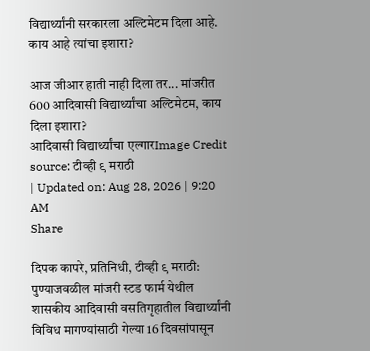विद्यार्थ्यांनी सरकारला अल्टिमेटम दिला आहे. काय आहे त्यांचा इशारा?

आज जीआर हाती नाही दिला तर... मांजरीत 600 आदिवासी विद्यार्थ्यांचा अल्टिमेटम, काय दिला इशारा?
आदिवासी विद्यार्थ्यांचा एल्गारImage Credit source: टीव्ही ९ मराठी
| Updated on: Aug 28, 2026 | 9:20 AM
Share

दिपक कापरे, प्रतिनिधी, टीव्ही ९ मराठी:  पुण्याजवळील मांजरी स्टड फार्म येथील शासकीय आदिवासी वसतिगृहातील विद्यार्थ्यांनी विविध मागण्यांसाठी गेल्या 16 दिवसांपासून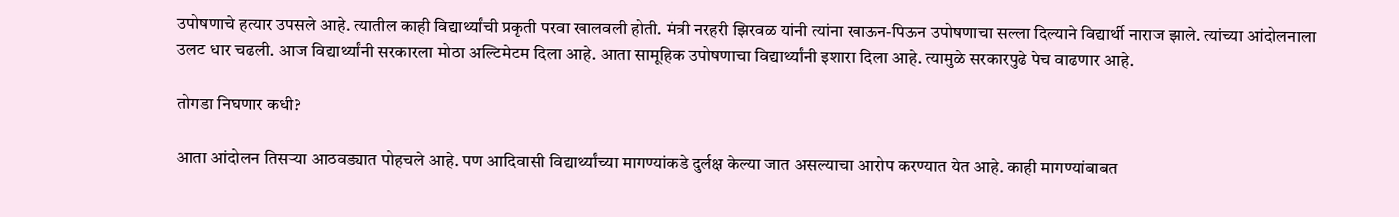उपोषणाचे हत्यार उपसले आहे. त्यातील काही विद्यार्थ्यांची प्रकृती परवा खालवली होती. मंत्री नरहरी झिरवळ यांनी त्यांना खाऊन-पिऊन उपोषणाचा सल्ला दिल्याने विद्यार्थी नाराज झाले. त्यांच्या आंदोलनाला उलट धार चढली. आज विद्यार्थ्यांनी सरकारला मोठा अल्टिमेटम दिला आहे. आता सामूहिक उपोषणाचा विद्यार्थ्यांनी इशारा दिला आहे. त्यामुळे सरकारपुढे पेच वाढणार आहे.

तोगडा निघणार कधी?

आता आंदोलन तिसऱ्या आठवड्यात पोहचले आहे. पण आदिवासी विद्यार्थ्यांच्या मागण्यांकडे दुर्लक्ष केल्या जात असल्याचा आरोप करण्यात येत आहे. काही मागण्यांबाबत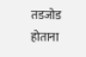तडजोड होताना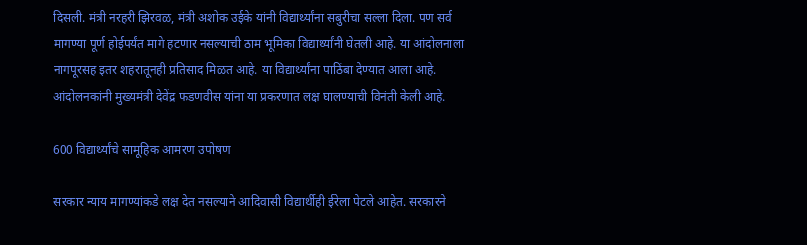दिसली. मंत्री नरहरी झिरवळ, मंत्री अशोक उईके यांनी विद्यार्थ्यांना सबुरीचा सल्ला दिला. पण सर्व मागण्या पूर्ण होईपर्यंत मागे हटणार नसल्याची ठाम भूमिका विद्यार्थ्यांनी घेतली आहे. या आंदोलनाला नागपूरसह इतर शहरातूनही प्रतिसाद मिळत आहे. या विद्यार्थ्यांना पाठिंबा देण्यात आला आहे. आंदोलनकांनी मुख्यमंत्री देवेंद्र फडणवीस यांना या प्रकरणात लक्ष घालण्याची विनंती केली आहे.

600 विद्यार्थ्यांचे सामूहिक आमरण उपोषण

सरकार न्याय मागण्यांकडे लक्ष देत नसल्याने आदिवासी विद्यार्थीही ईरेला पेटले आहेत. सरकारने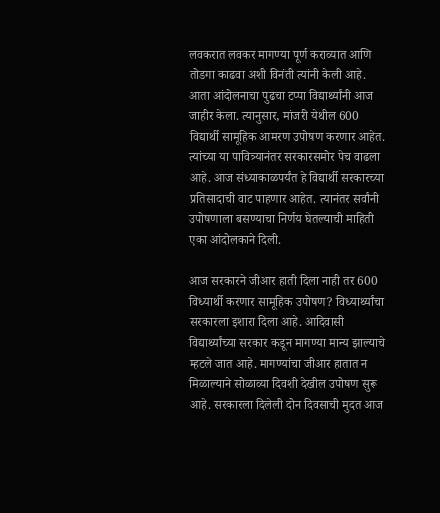लवकरात लवकर मागण्या पूर्ण कराव्यात आणि तोडगा काढवा अशी विनंती त्यांनी केली आहे. आता आंदोलनाचा पुढचा टप्पा विद्यार्थ्यांनी आज जाहीर केला. त्यानुसार, मांजरी येथील 600 विद्यार्थी सामूहिक आमरण उपोषण करणार आहेत. त्यांच्या या पावित्र्यानंतर सरकारसमोर पेच वाढला आहे. आज संध्याकाळपर्यंत हे विद्यार्थी सरकारच्या प्रतिसादाची वाट पाहणार आहेत. त्यानंतर सर्वांनी उपोषणाला बसण्याचा निर्णय घेतल्याची माहिती एका आंदोलकाने दिली.

आज सरकारने जीआर हाती दिला नाही तर 600 विध्यार्थी करणार सामूहिक उपोषण? विध्यार्थ्यांचा सरकारला इशारा दिला आहे. आदिवासी विद्यार्थ्यांच्या सरकार कडून मागण्या मान्य झाल्याचे म्हटले जात आहे. मागण्यांचा जीआर हातात न मिळाल्याने सोळाव्या दिवशी देखील उपोषण सुरू आहे. सरकारला दिलेली दोन दिवसाची मुदत आज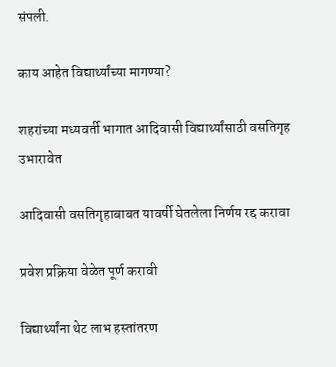संपली.

काय आहेत विद्यार्थ्यांच्या मागण्या?

शहरांच्या मध्यवर्ती भागात आदिवासी विद्यार्थ्यांसाठी वसतिगृह उभारावेत

आदिवासी वसतिगृहाबाबत यावर्षी घेतलेला निर्णय रद्द करावा

प्रवेश प्रक्रिया वेळेत पूर्ण करावी

विद्यार्थ्यांना थेट लाभ हस्तांतरण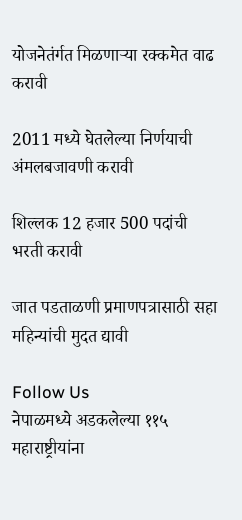योजनेतंर्गत मिळणाऱ्या रक्कमेत वाढ करावी

2011 मध्ये घेतलेल्या निर्णयाची अंमलबजावणी करावी

शिल्लक 12 हजार 500 पदांची भरती करावी

जात पडताळणी प्रमाणपत्रासाठी सहा महिन्यांची मुदत द्यावी

Follow Us
नेपाळमध्ये अडकलेल्या ११५ महाराष्ट्रीयांना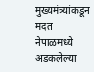मुख्यमंत्र्यांकडून मदत
नेपाळमध्ये अडकलेल्या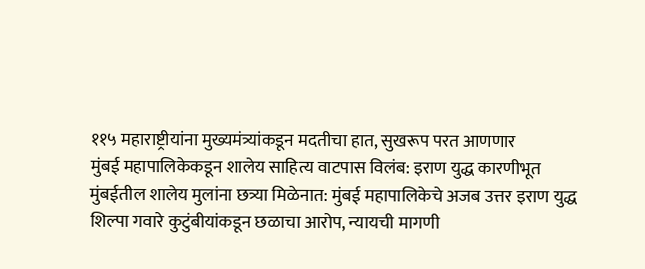११५ महाराष्ट्रीयांना मुख्यमंत्र्यांकडून मदतीचा हात, सुखरूप परत आणणार
मुंबई महापालिकेकडून शालेय साहित्य वाटपास विलंब: इराण युद्ध कारणीभूत
मुंबईतील शालेय मुलांना छत्र्या मिळेनात: मुंबई महापालिकेचे अजब उत्तर इराण युद्ध
शिल्पा गवारे कुटुंबीयांकडून छळाचा आरोप, न्यायची मागणी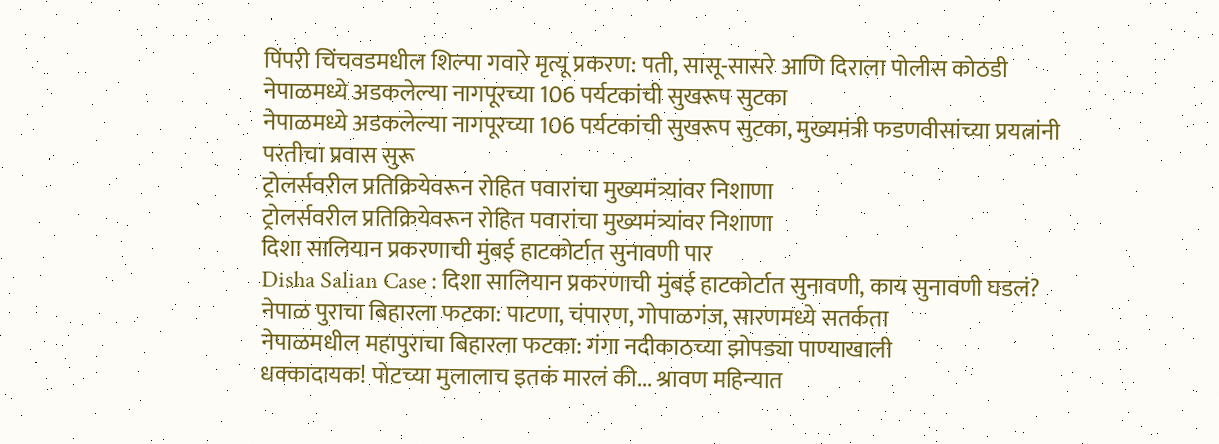पिंपरी चिंचवडमधील शिल्पा गवारे मृत्यू प्रकरण: पती, सासू-सासरे आणि दिराला पोलीस कोठडी
नेपाळमध्ये अडकलेल्या नागपूरच्या 106 पर्यटकांची सुखरूप सुटका
नेपाळमध्ये अडकलेल्या नागपूरच्या 106 पर्यटकांची सुखरूप सुटका, मुख्यमंत्री फडणवीसांच्या प्रयत्नांनी परतीचा प्रवास सुरू
ट्रोलर्सवरील प्रतिक्रियेवरून रोहित पवारांचा मुख्यमंत्र्यांवर निशाणा
ट्रोलर्सवरील प्रतिक्रियेवरून रोहित पवारांचा मुख्यमंत्र्यांवर निशाणा
दिशा सालियान प्रकरणाची मुंबई हाटकोर्टात सुनावणी पार
Disha Salian Case : दिशा सालियान प्रकरणाची मुंबई हाटकोर्टात सुनावणी, काय सुनावणी घडलं?
नेपाळ पुराचा बिहारला फटका: पाटणा, चंपारण, गोपाळगंज, सारणमध्ये सतर्कता
नेपाळमधील महापुराचा बिहारला फटका: गंगा नदीकाठच्या झोपड्या पाण्याखाली
धक्कादायक! पोटच्या मुलालाच इतकं मारलं की... श्रावण महिन्यात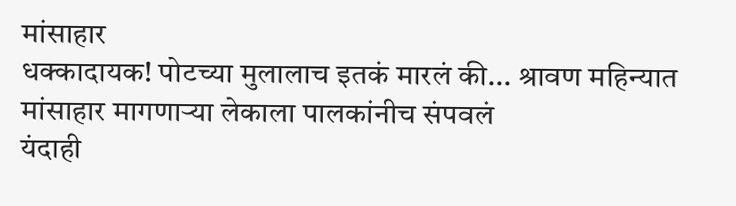मांसाहार
धक्कादायक! पोटच्या मुलालाच इतकं मारलं की... श्रावण महिन्यात मांसाहार मागणाऱ्या लेकाला पालकांनीच संपवलं
यंदाही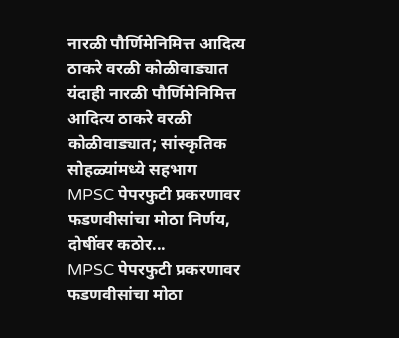नारळी पौर्णिमेनिमित्त आदित्य ठाकरे वरळी कोळीवाड्यात
यंदाही नारळी पौर्णिमेनिमित्त आदित्य ठाकरे वरळी कोळीवाड्यात; सांस्कृतिक सोहळ्यांमध्ये सहभाग
MPSC पेपरफुटी प्रकरणावर फडणवीसांचा मोठा निर्णय, दोषींवर कठोर...
MPSC पेपरफुटी प्रकरणावर फडणवीसांचा मोठा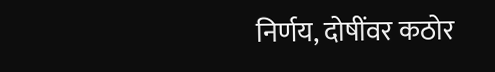निर्णय, दोषींवर कठोर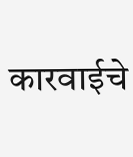कारवाईचे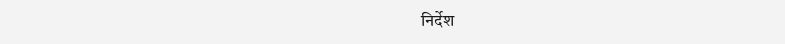निर्देश